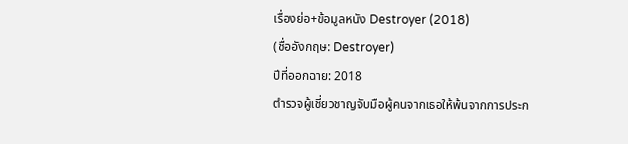เรื่องย่อ+ข้อมูลหนัง Destroyer (2018)
(ชื่ออังกฤษ: Destroyer)
ปีที่ออกฉาย: 2018
ตำรวจผู้เชี่ยวชาญจับมือผู้คนจากเธอให้พ้นจากการประก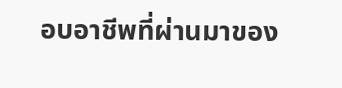อบอาชีพที่ผ่านมาของ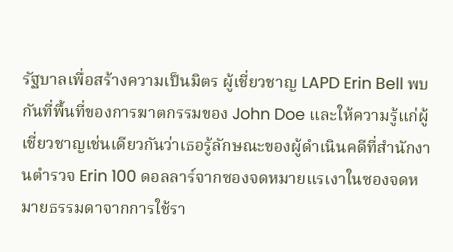รัฐบาลเพื่อสร้างความเป็นมิตร ผู้เชี่ยวชาญ LAPD Erin Bell พบกันที่พื้นที่ของการฆาตกรรมของ John Doe และให้ความรู้แก่ผู้เชี่ยวชาญเช่นเดียวกันว่าเธอรู้ลักษณะของผู้ดำเนินคดีที่สำนักงานตำรวจ Erin 100 ดอลลาร์จากซองจดหมายแรเงาในซองจดหมายธรรมดาจากการใช้รา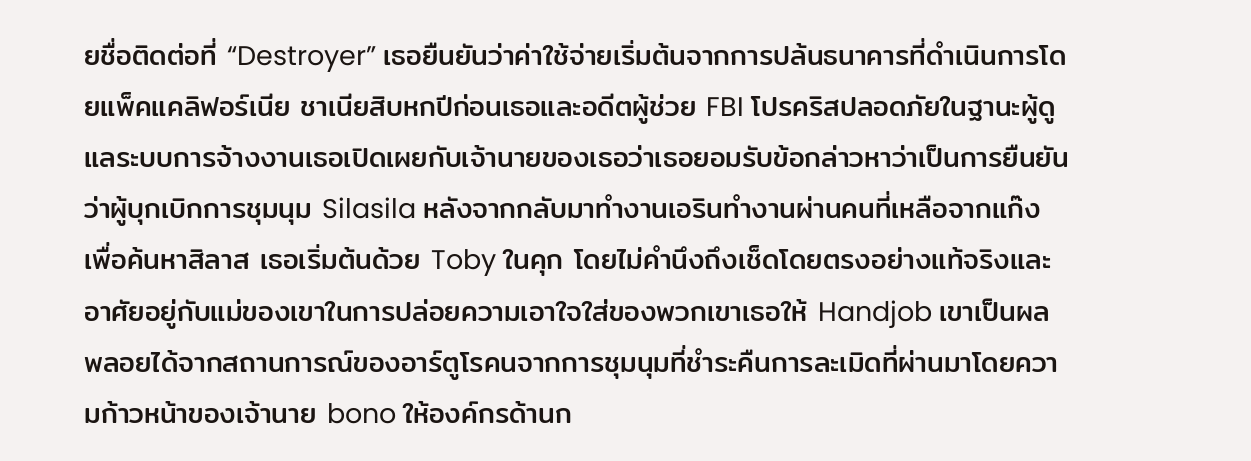ยชื่อติดต่อที่ “Destroyer” เธอยืนยันว่าค่าใช้จ่ายเริ่มต้นจากการปล้นธนาคารที่ดำเนินการโดยแพ็คแคลิฟอร์เนีย ชาเนียสิบหกปีก่อนเธอและอดีตผู้ช่วย FBI โปรคริสปลอดภัยในฐานะผู้ดูแลระบบการจ้างงานเธอเปิดเผยกับเจ้านายของเธอว่าเธอยอมรับข้อกล่าวหาว่าเป็นการยืนยันว่าผู้บุกเบิกการชุมนุม Silasila หลังจากกลับมาทำงานเอรินทำงานผ่านคนที่เหลือจากแก๊งเพื่อค้นหาสิลาส เธอเริ่มต้นด้วย Toby ในคุก โดยไม่คำนึงถึงเช็ดโดยตรงอย่างแท้จริงและอาศัยอยู่กับแม่ของเขาในการปล่อยความเอาใจใส่ของพวกเขาเธอให้ Handjob เขาเป็นผลพลอยได้จากสถานการณ์ของอาร์ตูโรคนจากการชุมนุมที่ชำระคืนการละเมิดที่ผ่านมาโดยความก้าวหน้าของเจ้านาย bono ให้องค์กรด้านก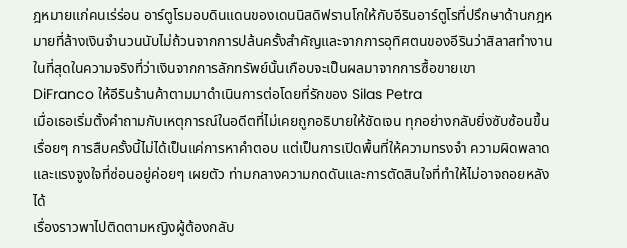ฎหมายแก่คนเร่ร่อน อาร์ตูโรมอบดินแดนของเดนนิสดิฟรานโกให้กับอีรินอาร์ตูโรที่ปรึกษาด้านกฎหมายที่ล้างเงินจำนวนนับไม่ถ้วนจากการปล้นครั้งสำคัญและจากการอุทิศตนของอีรินว่าสิลาสทำงาน ในที่สุดในความจริงที่ว่าเงินจากการลักทรัพย์นั้นเกือบจะเป็นผลมาจากการซื้อขายเขา
DiFranco ให้อีรินร้านค้าตามมาดำเนินการต่อโดยที่รักของ Silas Petra
เมื่อเธอเริ่มตั้งคำถามกับเหตุการณ์ในอดีตที่ไม่เคยถูกอธิบายให้ชัดเจน ทุกอย่างกลับยิ่งซับซ้อนขึ้นเรื่อยๆ การสืบครั้งนี้ไม่ได้เป็นแค่การหาคำตอบ แต่เป็นการเปิดพื้นที่ให้ความทรงจำ ความผิดพลาด และแรงจูงใจที่ซ่อนอยู่ค่อยๆ เผยตัว ท่ามกลางความกดดันและการตัดสินใจที่ทำให้ไม่อาจถอยหลังได้
เรื่องราวพาไปติดตามหญิงผู้ต้องกลับ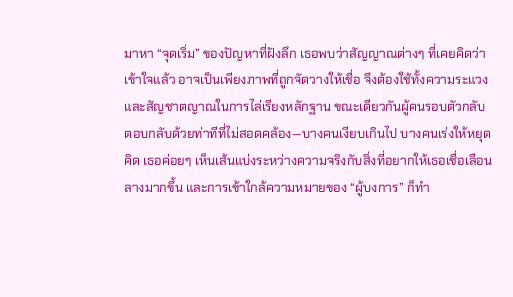มาหา “จุดเริ่ม” ของปัญหาที่ฝังลึก เธอพบว่าสัญญาณต่างๆ ที่เคยคิดว่าเข้าใจแล้ว อาจเป็นเพียงภาพที่ถูกจัดวางให้เชื่อ จึงต้องใช้ทั้งความระแวงและสัญชาตญาณในการไล่เรียงหลักฐาน ขณะเดียวกันผู้คนรอบตัวกลับตอบกลับด้วยท่าทีที่ไม่สอดคล้อง—บางคนเงียบเกินไป บางคนเร่งให้หยุดคิด เธอค่อยๆ เห็นเส้นแบ่งระหว่างความจริงกับสิ่งที่อยากให้เธอเชื่อเลือนลางมากขึ้น และการเข้าใกล้ความหมายของ “ผู้บงการ” ก็ทำ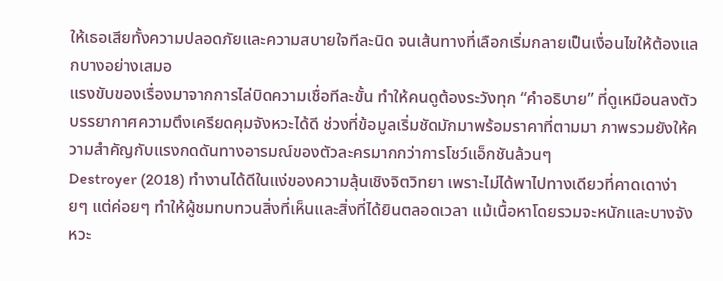ให้เธอเสียทั้งความปลอดภัยและความสบายใจทีละนิด จนเส้นทางที่เลือกเริ่มกลายเป็นเงื่อนไขให้ต้องแลกบางอย่างเสมอ
แรงขับของเรื่องมาจากการไล่บิดความเชื่อทีละขั้น ทำให้คนดูต้องระวังทุก “คำอธิบาย” ที่ดูเหมือนลงตัว บรรยากาศความตึงเครียดคุมจังหวะได้ดี ช่วงที่ข้อมูลเริ่มชัดมักมาพร้อมราคาที่ตามมา ภาพรวมยังให้ความสำคัญกับแรงกดดันทางอารมณ์ของตัวละครมากกว่าการโชว์แอ็กชันล้วนๆ
Destroyer (2018) ทำงานได้ดีในแง่ของความลุ้นเชิงจิตวิทยา เพราะไม่ได้พาไปทางเดียวที่คาดเดาง่ายๆ แต่ค่อยๆ ทำให้ผู้ชมทบทวนสิ่งที่เห็นและสิ่งที่ได้ยินตลอดเวลา แม้เนื้อหาโดยรวมจะหนักและบางจังหวะ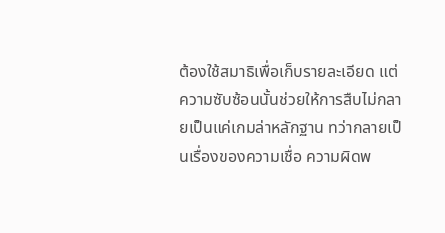ต้องใช้สมาธิเพื่อเก็บรายละเอียด แต่ความซับซ้อนนั้นช่วยให้การสืบไม่กลายเป็นแค่เกมล่าหลักฐาน ทว่ากลายเป็นเรื่องของความเชื่อ ความผิดพ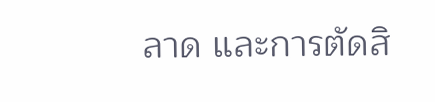ลาด และการตัดสิ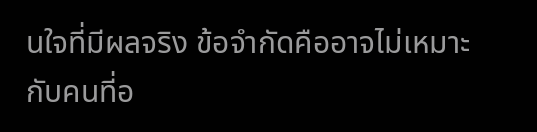นใจที่มีผลจริง ข้อจำกัดคืออาจไม่เหมาะกับคนที่อ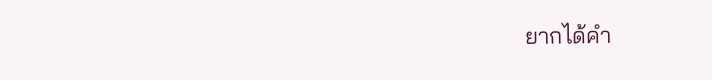ยากได้คำ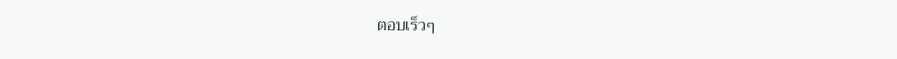ตอบเร็วๆ